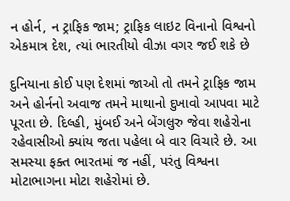ન હોર્ન, ન ટ્રાફિક જામ; ટ્રાફિક લાઇટ વિનાનો વિશ્વનો એકમાત્ર દેશ, ત્યાં ભારતીયો વીઝા વગર જઈ શકે છે

દુનિયાના કોઈ પણ દેશમાં જાઓ તો તમને ટ્રાફિક જામ અને હોર્નનો અવાજ તમને માથાનો દુખાવો આપવા માટે પૂરતા છે. દિલ્હી, મુંબઈ અને બેંગલુરુ જેવા શહેરોના રહેવાસીઓ ક્યાંય જતા પહેલા બે વાર વિચારે છે. આ સમસ્યા ફક્ત ભારતમાં જ નહીં, પરંતુ વિશ્વના મોટાભાગના મોટા શહેરોમાં છે.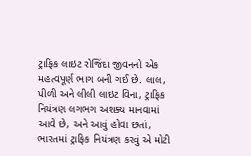ટ્રાફિક લાઇટ રોજિંદા જીવનનો એક મહત્વપૂર્ણ ભાગ બની ગઈ છે. લાલ, પીળી અને લીલી લાઇટ વિના, ટ્રાફિક નિયંત્રણ લગભગ અશક્ય માનવામાં આવે છે, અને આવું હોવા છતાં, ભારતમાં ટ્રાફિક નિયંત્રણ કરવું એ મોટી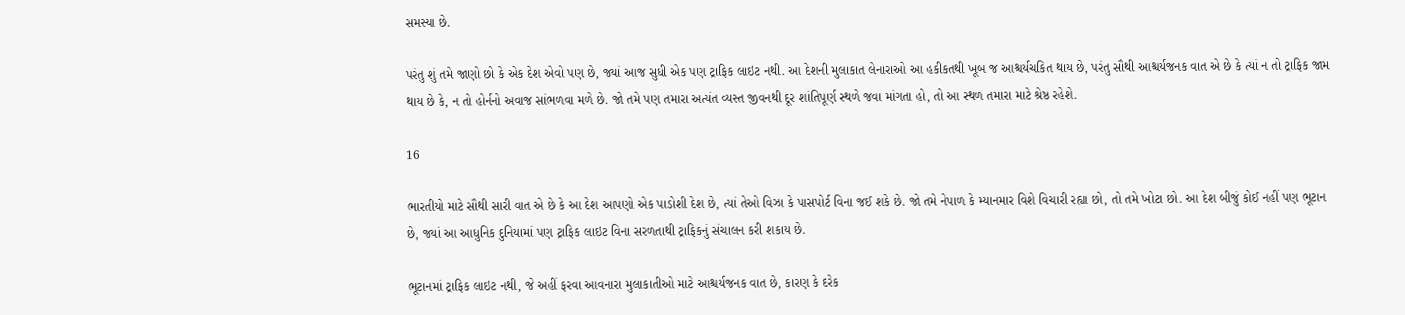સમસ્યા છે.

પરંતુ શું તમે જાણો છો કે એક દેશ એવો પણ છે, જ્યાં આજ સુધી એક પણ ટ્રાફિક લાઇટ નથી. આ દેશની મુલાકાત લેનારાઓ આ હકીકતથી ખૂબ જ આશ્ચર્યચકિત થાય છે, પરંતુ સૌથી આશ્ચર્યજનક વાત એ છે કે ત્યાં ન તો ટ્રાફિક જામ થાય છે કે, ન તો હોર્નનો અવાજ સાંભળવા મળે છે. જો તમે પણ તમારા અત્યંત વ્યસ્ત જીવનથી દૂર શાંતિપૂર્ણ સ્થળે જવા માંગતા હો, તો આ સ્થળ તમારા માટે શ્રેષ્ઠ રહેશે.

16

ભારતીયો માટે સૌથી સારી વાત એ છે કે આ દેશ આપણો એક પાડોશી દેશ છે, ત્યાં તેઓ વિઝા કે પાસપોર્ટ વિના જઈ શકે છે. જો તમે નેપાળ કે મ્યાનમાર વિશે વિચારી રહ્યા છો, તો તમે ખોટા છો. આ દેશ બીજું કોઈ નહીં પણ ભૂટાન છે, જ્યાં આ આધુનિક દુનિયામાં પણ ટ્રાફિક લાઇટ વિના સરળતાથી ટ્રાફિકનું સંચાલન કરી શકાય છે.

ભૂટાનમાં ટ્રાફિક લાઇટ નથી, જે અહીં ફરવા આવનારા મુલાકાતીઓ માટે આશ્ચર્યજનક વાત છે, કારણ કે દરેક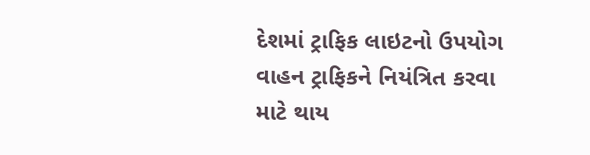દેશમાં ટ્રાફિક લાઇટનો ઉપયોગ વાહન ટ્રાફિકને નિયંત્રિત કરવા માટે થાય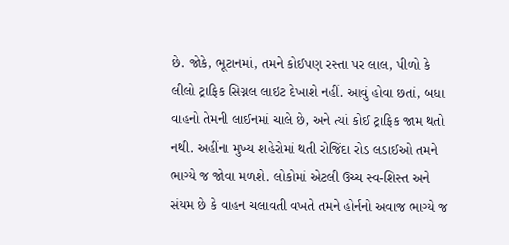છે. જોકે, ભૂટાનમાં, તમને કોઈપણ રસ્તા પર લાલ, પીળો કે લીલો ટ્રાફિક સિગ્નલ લાઇટ દેખાશે નહીં. આવું હોવા છતાં, બધા વાહનો તેમની લાઈનમાં ચાલે છે, અને ત્યાં કોઈ ટ્રાફિક જામ થતો નથી. અહીંના મુખ્ય શહેરોમાં થતી રોજિંદા રોડ લડાઈઓ તમને ભાગ્યે જ જોવા મળશે. લોકોમાં એટલી ઉચ્ચ સ્વ-શિસ્ત અને સંયમ છે કે વાહન ચલાવતી વખતે તમને હોર્નનો અવાજ ભાગ્યે જ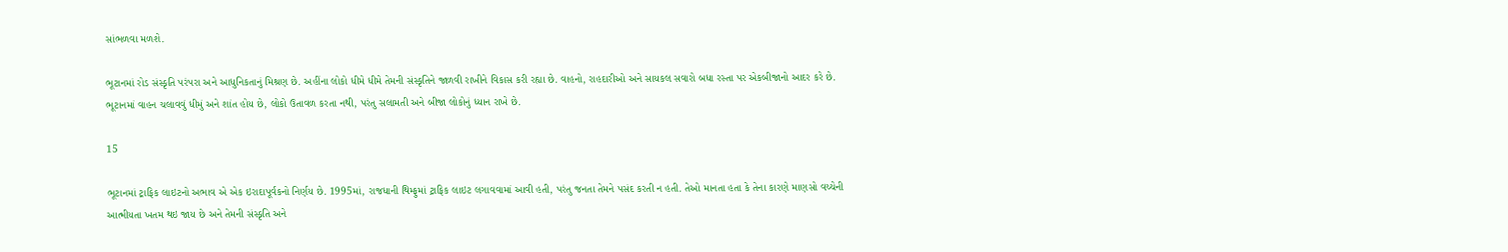સાંભળવા મળશે.

ભૂટાનમાં રોડ સંસ્કૃતિ પરંપરા અને આધુનિકતાનું મિશ્રણ છે. અહીંના લોકો ધીમે ધીમે તેમની સંસ્કૃતિને જાળવી રાખીને વિકાસ કરી રહ્યા છે. વાહનો, રાહદારીઓ અને સાયકલ સવારો બધા રસ્તા પર એકબીજાનો આદર કરે છે. ભૂટાનમાં વાહન ચલાવવું ધીમું અને શાંત હોય છે, લોકો ઉતાવળ કરતા નથી, પરંતુ સલામતી અને બીજા લોકોનું ધ્યાન રાખે છે.

15

ભૂટાનમાં ટ્રાફિક લાઇટનો અભાવ એ એક ઇરાદાપૂર્વકનો નિર્ણય છે. 1995માં, રાજધાની થિમ્ફુમાં ટ્રાફિક લાઇટ લગાવવામાં આવી હતી, પરંતુ જનતા તેમને પસંદ કરતી ન હતી. તેઓ માનતા હતા કે તેના કારણે માણસો વચ્ચેની આત્મીયતા ખતમ થઇ જાય છે અને તેમની સંસ્કૃતિ અને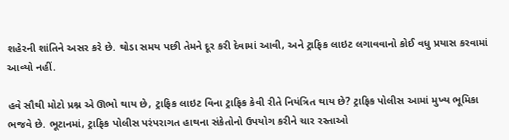શહેરની શાંતિને અસર કરે છે. થોડા સમય પછી તેમને દૂર કરી દેવામાં આવી, અને ટ્રાફિક લાઇટ લગાવવાનો કોઈ વધુ પ્રયાસ કરવામાં આવ્યો નહીં.

હવે સૌથી મોટો પ્રશ્ન એ ઊભો થાય છે, ટ્રાફિક લાઇટ વિના ટ્રાફિક કેવી રીતે નિયંત્રિત થાય છે? ટ્રાફિક પોલીસ આમાં મુખ્ય ભૂમિકા ભજવે છે. ભૂટાનમાં, ટ્રાફિક પોલીસ પરંપરાગત હાથના સંકેતોનો ઉપયોગ કરીને ચાર રસ્તાઓ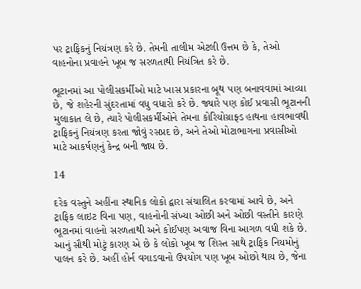પર ટ્રાફિકનું નિયંત્રણ કરે છે. તેમની તાલીમ એટલી ઉત્તમ છે કે, તેઓ વાહનોના પ્રવાહને ખૂબ જ સરળતાથી નિયંત્રિત કરે છે.

ભૂટાનમાં આ પોલીસકર્મીઓ માટે ખાસ પ્રકારના બૂથ પણ બનાવવામાં આવ્યા છે, જે શહેરની સુંદરતામાં વધુ વધારો કરે છે. જ્યારે પણ કોઈ પ્રવાસી ભૂટાનની મુલાકાત લે છે, ત્યારે પોલીસકર્મીઓને તેમના કોરિયોગ્રાફ્ડ હાથના હાવભાવથી ટ્રાફિકનું નિયંત્રણ કરતા જોવું રસપ્રદ છે, અને તેઓ મોટાભાગના પ્રવાસીઓ માટે આકર્ષણનું કેન્દ્ર બની જાય છે.

14

દરેક વસ્તુને અહીંના સ્થાનિક લોકો દ્વારા સંચાલિત કરવામાં આવે છે, અને ટ્રાફિક લાઇટ વિના પણ, વાહનોની સંખ્યા ઓછી અને ઓછી વસ્તીને કારણે ભૂટાનમાં વાહનો સરળતાથી અને કોઈપણ અવાજ વિના આગળ વધી શકે છે. આનું સૌથી મોટું કારણ એ છે કે લોકો ખૂબ જ શિસ્ત સાથે ટ્રાફિક નિયમોનું પાલન કરે છે. અહીં હોર્ન વગાડવાનો ઉપયોગ પણ ખૂબ ઓછો થાય છે, જેના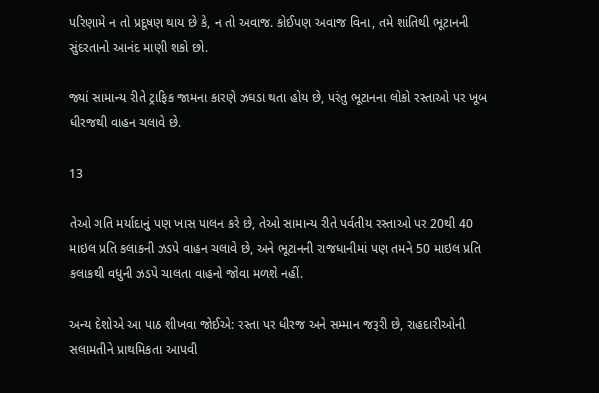પરિણામે ન તો પ્રદૂષણ થાય છે કે, ન તો અવાજ. કોઈપણ અવાજ વિના, તમે શાંતિથી ભૂટાનની સુંદરતાનો આનંદ માણી શકો છો.

જ્યાં સામાન્ય રીતે ટ્રાફિક જામના કારણે ઝઘડા થતા હોય છે, પરંતુ ભૂટાનના લોકો રસ્તાઓ પર ખૂબ ધીરજથી વાહન ચલાવે છે.

13

તેઓ ગતિ મર્યાદાનું પણ ખાસ પાલન કરે છે, તેઓ સામાન્ય રીતે પર્વતીય રસ્તાઓ પર 20થી 40 માઇલ પ્રતિ કલાકની ઝડપે વાહન ચલાવે છે, અને ભૂટાનની રાજધાનીમાં પણ તમને 50 માઇલ પ્રતિ કલાકથી વધુની ઝડપે ચાલતા વાહનો જોવા મળશે નહીં.

અન્ય દેશોએ આ પાઠ શીખવા જોઈએ: રસ્તા પર ધીરજ અને સમ્માન જરૂરી છે, રાહદારીઓની સલામતીને પ્રાથમિકતા આપવી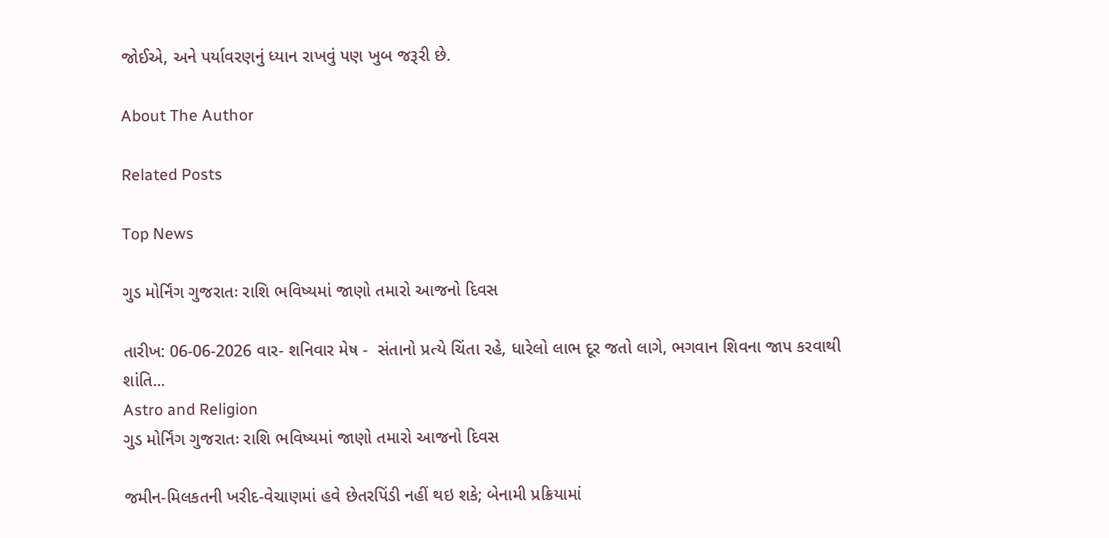જોઈએ, અને પર્યાવરણનું ધ્યાન રાખવું પણ ખુબ જરૂરી છે.

About The Author

Related Posts

Top News

ગુડ મોર્નિંગ ગુજરાતઃ રાશિ ભવિષ્યમાં જાણો તમારો આજનો દિવસ

તારીખ: 06-06-2026 વાર- શનિવાર મેષ -  સંતાનો પ્રત્યે ચિંતા રહે, ધારેલો લાભ દૂર જતો લાગે, ભગવાન શિવના જાપ કરવાથી શાંતિ...
Astro and Religion
ગુડ મોર્નિંગ ગુજરાતઃ રાશિ ભવિષ્યમાં જાણો તમારો આજનો દિવસ

જમીન-મિલકતની ખરીદ-વેચાણમાં હવે છેતરપિંડી નહીં થઇ શકે; બેનામી પ્રક્રિયામાં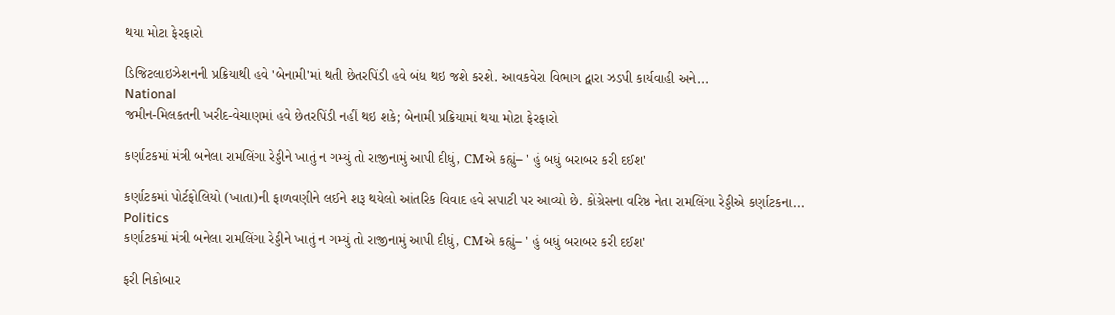થયા મોટા ફેરફારો

ડિજિટલાઇઝેશનની પ્રક્રિયાથી હવે 'બેનામી'માં થતી છેતરપિંડી હવે બંધ થઇ જશે કરશે. આવકવેરા વિભાગ દ્વારા ઝડપી કાર્યવાહી અને...
National
જમીન-મિલકતની ખરીદ-વેચાણમાં હવે છેતરપિંડી નહીં થઇ શકે; બેનામી પ્રક્રિયામાં થયા મોટા ફેરફારો

કર્ણાટકમાં મંત્રી બનેલા રામલિંગા રેડ્ડીને ખાતું ન ગમ્યું તો રાજીનામું આપી દીધું, CMએ કહ્યું– ' હું બધું બરાબર કરી દઈશ'

કર્ણાટકમાં પોર્ટફોલિયો (ખાતા)ની ફાળવણીને લઈને શરૂ થયેલો આંતરિક વિવાદ હવે સપાટી પર આવ્યો છે. કોંગ્રેસના વરિષ્ઠ નેતા રામલિંગા રેડ્ડીએ કર્ણાટકના...
Politics
કર્ણાટકમાં મંત્રી બનેલા રામલિંગા રેડ્ડીને ખાતું ન ગમ્યું તો રાજીનામું આપી દીધું, CMએ કહ્યું– ' હું બધું બરાબર કરી દઈશ'

ફરી નિકોબાર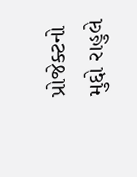પ્રોજેક્ટનો મુદ્દો રાહુલે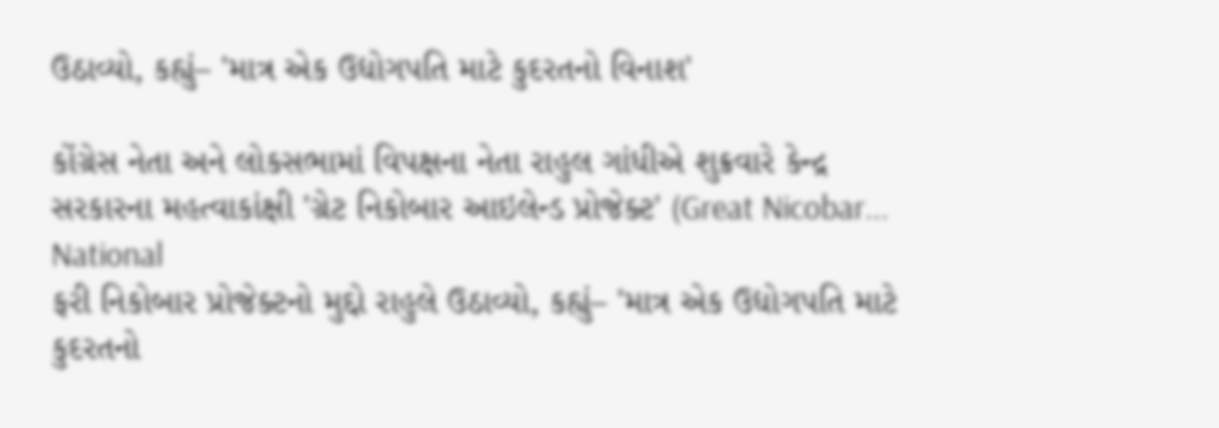ઉઠાવ્યો, કહ્યું– 'માત્ર એક ઉદ્યોગપતિ માટે કુદરતનો વિનાશ'

કોંગ્રેસ નેતા અને લોકસભામાં વિપક્ષના નેતા રાહુલ ગાંધીએ શુક્રવારે કેન્દ્ર સરકારના મહત્વાકાંક્ષી 'ગ્રેટ નિકોબાર આઇલેન્ડ પ્રોજેક્ટ' (Great Nicobar...
National
ફરી નિકોબાર પ્રોજેક્ટનો મુદ્દો રાહુલે ઉઠાવ્યો, કહ્યું– 'માત્ર એક ઉદ્યોગપતિ માટે કુદરતનો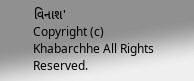વિનાશ'
Copyright (c) Khabarchhe All Rights Reserved.